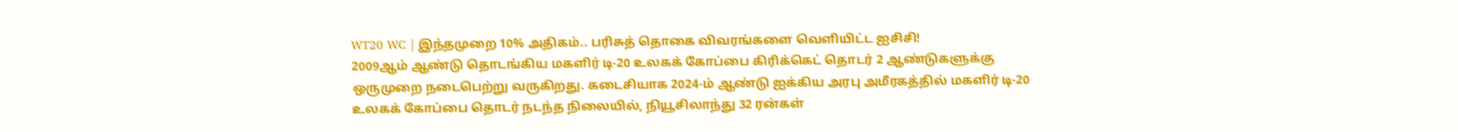WT20 WC | இந்தமுறை 10% அதிகம்.. பரிசுத் தொகை விவரங்களை வெளியிட்ட ஐசிசி!
2009ஆம் ஆண்டு தொடங்கிய மகளிர் டி-20 உலகக் கோப்பை கிரிக்கெட் தொடர் 2 ஆண்டுகளுக்கு ஒருமுறை நடைபெற்று வருகிறது. கடைசியாக 2024-ம் ஆண்டு ஐக்கிய அரபு அமீரகத்தில் மகளிர் டி-20 உலகக் கோப்பை தொடர் நடந்த நிலையில், நியூசிலாந்து 32 ரன்கள்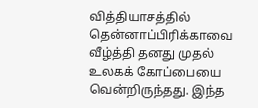வித்தியாசத்தில் தென்னாப்பிரிக்காவை வீழ்த்தி தனது முதல் உலகக் கோப்பையை வென்றிருந்தது. இந்த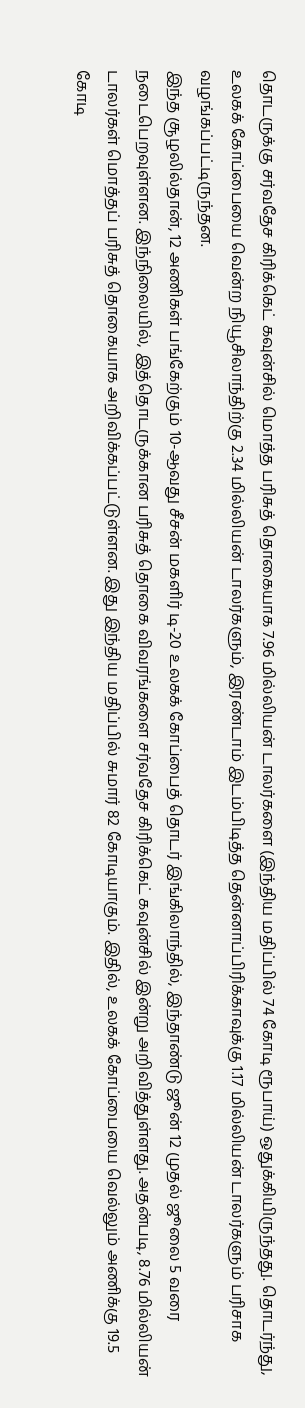தொடருக்கு சர்வதேச கிரிக்கெட் கவுன்சில் மொத்த பரிசுத் தொகையாக 7.96 மில்லியன் டாலர்களை (இந்திய மதிப்பில் 74 கோடி ரூபாய்) ஒதுக்கியிருந்தது. தொடர்ந்து, உலகக் கோப்பையை வென்ற நியூசிலாந்திற்கு 2.34 மில்லியன் டாலர்களும், இரண்டாம் இடம்பிடித்த தென்னாப்பிரிக்காவுக்கு 1.17 மில்லியன் டாலர்களும் பரிசாக வழங்கப்பட்டிருந்தன.
இந்த சூழலில்தான், 12 அணிகள் பங்கேற்கும் 10-ஆவது சீசன் மகளிர் டி-20 உலகக் கோப்பைத் தொடர் இங்கிலாந்தில், இந்தாண்டு ஜூன் 12 முதல் ஜூலை 5 வரை நடைபெறவுள்ளன. இந்நிலையில், இத்தொடருக்கான பரிசுத் தொகை விவரங்களை சர்வதேச கிரிக்கெட் கவுன்சில் இன்று அறிவித்துள்ளது. அதன்படி, 8.76 மில்லியன் டாலர்கள் மொத்தப் பரிசுத் தொகையாக அறிவிக்கப்பட்டுள்ளன. இது இந்திய மதிப்பில் சுமார் 82 கோடியாகும். இதில், உலகக் கோப்பையை வெல்லும் அணிக்கு 19.5 கோடி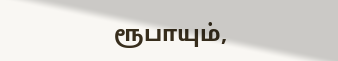ரூபாயும்,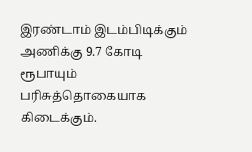இரண்டாம் இடம்பிடிக்கும் அணிக்கு 9.7 கோடி ரூபாயும் பரிசுத்தொகையாக கிடைக்கும்.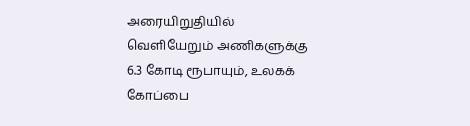அரையிறுதியில் வெளியேறும் அணிகளுக்கு 6.3 கோடி ரூபாயும், உலகக் கோப்பை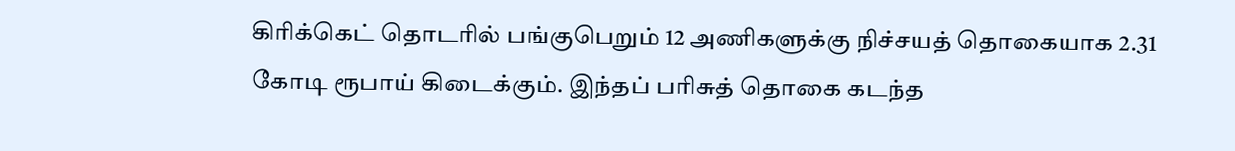கிரிக்கெட் தொடரில் பங்குபெறும் 12 அணிகளுக்கு நிச்சயத் தொகையாக 2.31 கோடி ரூபாய் கிடைக்கும். இந்தப் பரிசுத் தொகை கடந்த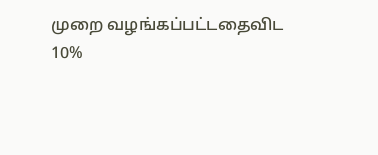முறை வழங்கப்பட்டதைவிட 10%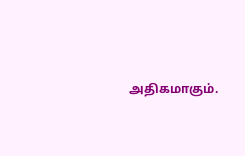அதிகமாகும்.